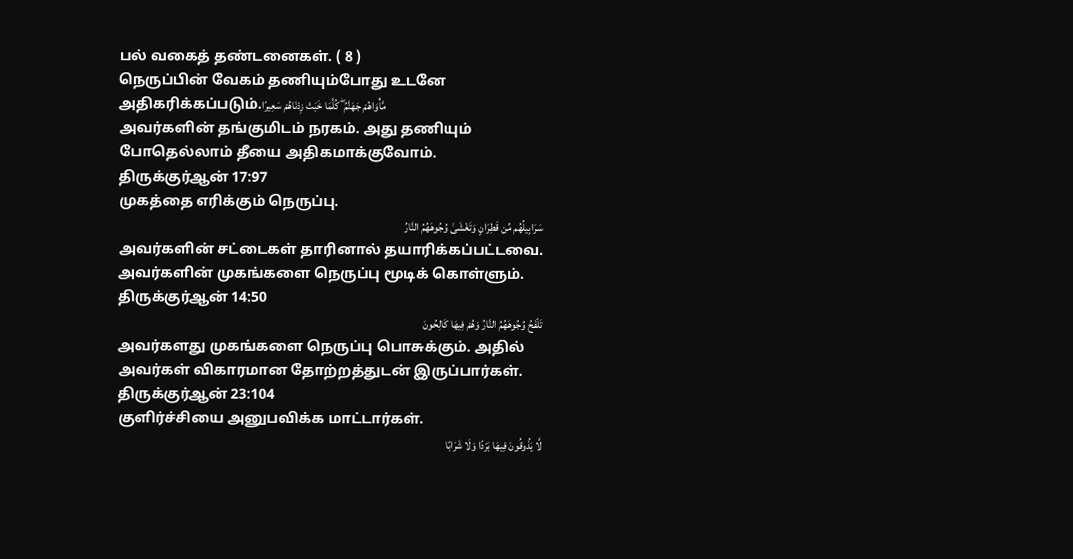பல் வகைத் தண்டனைகள். ( 8 )
நெருப்பின் வேகம் தணியும்போது உடனே அதிகரிக்கப்படும்.مَّأْوَاهُمْ جَهَنَّمُ ۖ كُلَّمَا خَبَتْ زِدْنَاهُمْ سَعِيرًا
அவர்களின் தங்குமிடம் நரகம். அது தணியும் போதெல்லாம் தீயை அதிகமாக்குவோம்.
திருக்குர்ஆன் 17:97
முகத்தை எரிக்கும் நெருப்பு.
سَرَابِيلُهُم مِّن قَطِرَانٍ وَتَغْشَىٰ وُجُوهَهُمُ النَّارُ
அவர்களின் சட்டைகள் தாரினால் தயாரிக்கப்பட்டவை. அவர்களின் முகங்களை நெருப்பு மூடிக் கொள்ளும்.
திருக்குர்ஆன் 14:50
تَلْفَحُ وُجُوهَهُمُ النَّارُ وَهُمْ فِيهَا كَالِحُونَ
அவர்களது முகங்களை நெருப்பு பொசுக்கும். அதில் அவர்கள் விகாரமான தோற்றத்துடன் இருப்பார்கள்.
திருக்குர்ஆன் 23:104
குளிர்ச்சியை அனுபவிக்க மாட்டார்கள்.
لَّا يَذُوقُونَ فِيهَا بَرْدًا وَلَا شَرَابًا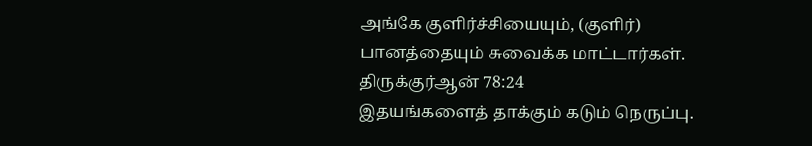அங்கே குளிர்ச்சியையும், (குளிர்) பானத்தையும் சுவைக்க மாட்டார்கள்.
திருக்குர்ஆன் 78:24
இதயங்களைத் தாக்கும் கடும் நெருப்பு.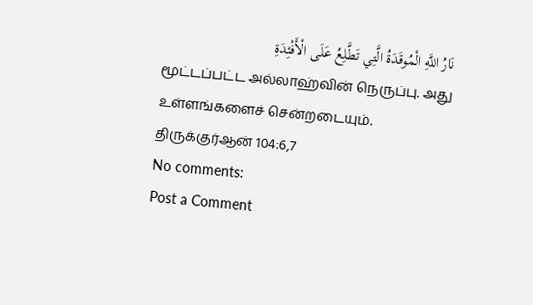نَارُ اللَّهِ الْمُوقَدَةُ الَّتِي تَطَّلِعُ عَلَى الْأَفْئِدَةِ
மூட்டப்பட்ட அல்லாஹ்வின் நெருப்பு. அது உள்ளங்களைச் சென்றடையும்.
திருக்குர்ஆன் 104:6,7
No comments:
Post a Comment